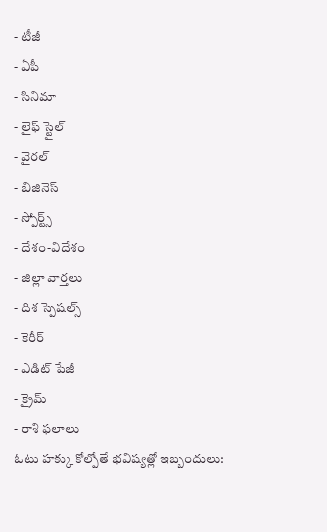- టీజీ
- ఏపీ
- సినిమా
- లైఫ్ స్టైల్
- వైరల్
- బిజినెస్
- స్పోర్ట్స్
- దేశం-విదేశం
- జిల్లా వార్తలు
- దిశ స్పెషల్స్
- కెరీర్
- ఎడిట్ పేజీ
- క్రైమ్
- రాశి ఫలాలు
ఓటు హక్కు కోల్పోతే భవిష్యత్లో ఇబ్బందులు: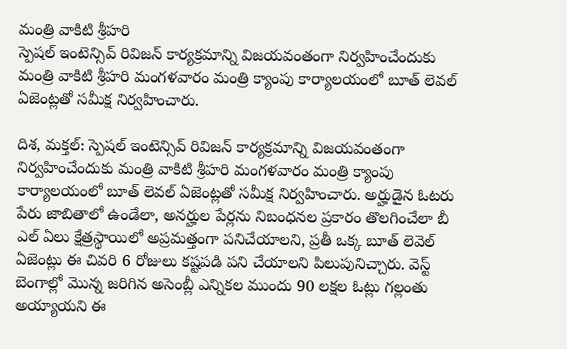మంత్రి వాకిటి శ్రీహరి
స్పెషల్ ఇంటెన్సివ్ రివిజన్ కార్యక్రమాన్ని విజయవంతంగా నిర్వహించేందుకు మంత్రి వాకిటి శ్రీహరి మంగళవారం మంత్రి క్యాంపు కార్యాలయంలో బూత్ లెవల్ ఏజెంట్లతో సమీక్ష నిర్వహించారు.

దిశ, మక్తల్: స్పెషల్ ఇంటెన్సివ్ రివిజన్ కార్యక్రమాన్ని విజయవంతంగా నిర్వహించేందుకు మంత్రి వాకిటి శ్రీహరి మంగళవారం మంత్రి క్యాంపు కార్యాలయంలో బూత్ లెవల్ ఏజెంట్లతో సమీక్ష నిర్వహించారు. అర్హుడైన ఓటరు పేరు జాబితాలో ఉండేలా, అనర్హుల పేర్లను నిబంధనల ప్రకారం తొలగించేలా బీ ఎల్ ఏలు క్షేత్రస్థాయిలో అప్రమత్తంగా పనిచేయాలని, ప్రతీ ఒక్క బూత్ లెవెల్ ఏజెంట్లు ఈ చివరి 6 రోజులు కష్టపడి పని చేయాలని పిలుపునిచ్చారు. వెస్ట్ బెంగాల్లో మొన్న జరిగిన అసెంబ్లీ ఎన్నికల ముందు 90 లక్షల ఓట్లు గల్లంతు అయ్యాయని ఈ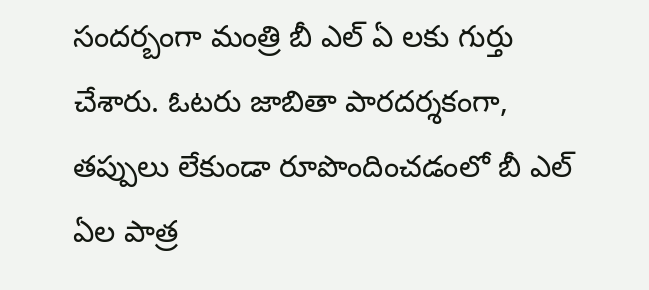సందర్బంగా మంత్రి బీ ఎల్ ఏ లకు గుర్తు చేశారు. ఓటరు జాబితా పారదర్శకంగా, తప్పులు లేకుండా రూపొందించడంలో బీ ఎల్ ఏల పాత్ర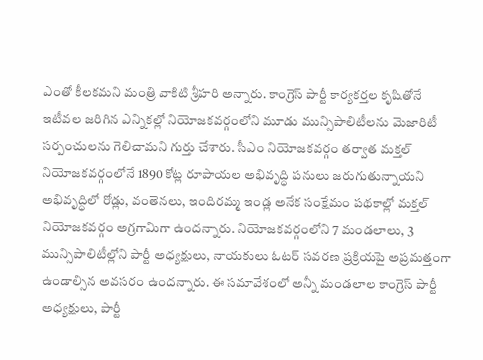ఎంతో కీలకమని మంత్రి వాకిటి శ్రీహరి అన్నారు. కాంగ్రెస్ పార్టీ కార్యకర్తల కృషితోనే ఇటీవల జరిగిన ఎన్నికల్లో నియోజకవర్గంలోని మూడు మున్సిపాలిటీలను మెజారిటీ సర్పంచులను గెలిచామని గుర్తు చేశారు. సీఎం నియోజకవర్గం తర్వాత మక్తల్ నియోజకవర్గంలోనే 1890 కోట్ల రూపాయల అభివృద్ధి పనులు జరుగుతున్నాయని అభివృద్ధిలో రోడ్లు, వంతెనలు, ఇందిరమ్మ ఇండ్ల అనేక సంక్షేమం పథకాల్లో మక్తల్ నియోజకవర్గం అగ్రగామిగా ఉందన్నారు. నియోజకవర్గంలోని 7 మండలాలు, 3 మున్సిపాలిటీల్లోని పార్టీ అధ్యక్షులు, నాయకులు ఓటర్ సవరణ ప్రక్రియపై అప్రమత్తంగా ఉండాల్సిన అవసరం ఉందన్నారు. ఈ సమావేశంలో అన్నీ మండలాల కాంగ్రెస్ పార్టీ అధ్యక్షులు, పార్టీ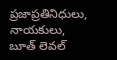ప్రజాప్రతినిధులు, నాయకులు, బూత్ లెవల్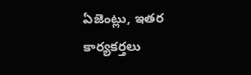ఏజెంట్లు, ఇతర కార్యకర్తలు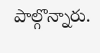పాల్గొన్నారు.